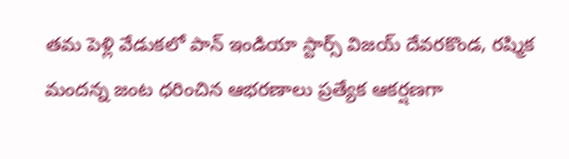తమ పెళ్లి వేడుకలో పాన్ ఇండియా స్టార్స్ విజయ్ దేవరకొండ, రష్మిక మందన్న జంట ధరించిన ఆభరణాలు ప్రత్యేక ఆకర్షణగా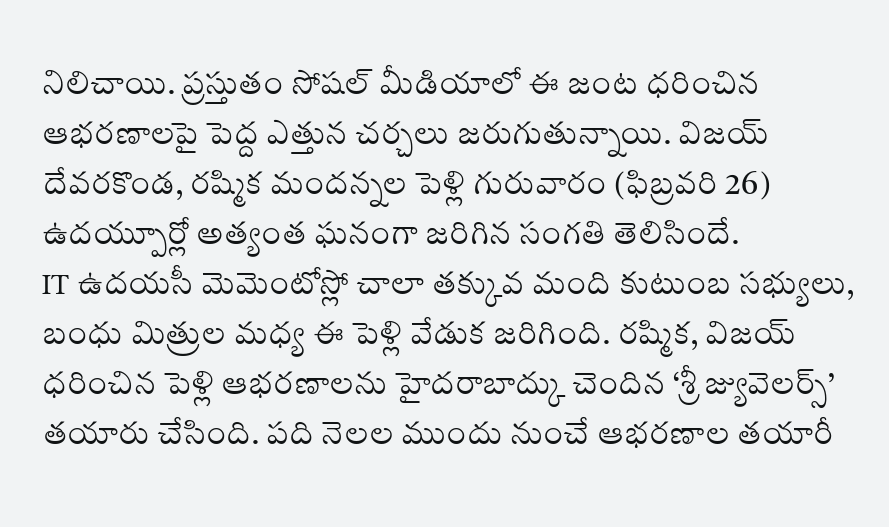నిలిచాయి. ప్రస్తుతం సోషల్ మీడియాలో ఈ జంట ధరించిన ఆభరణాలపై పెద్ద ఎత్తున చర్చలు జరుగుతున్నాయి. విజయ్ దేవరకొండ, రష్మిక మందన్నల పెళ్లి గురువారం (ఫిబ్రవరి 26) ఉదయ్పూర్లో అత్యంత ఘనంగా జరిగిన సంగతి తెలిసిందే.
IT ఉదయసీ మెమెంటోస్లో చాలా తక్కువ మంది కుటుంబ సభ్యులు, బంధు మిత్రుల మధ్య ఈ పెళ్లి వేడుక జరిగింది. రష్మిక, విజయ్ ధరించిన పెళ్లి ఆభరణాలను హైదరాబాద్కు చెందిన ‘శ్రీ జ్యువెలర్స్’ తయారు చేసింది. పది నెలల ముందు నుంచే ఆభరణాల తయారీ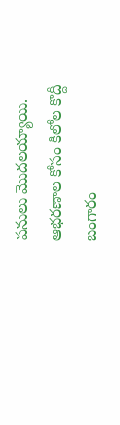పనులు మొదలయ్యాయి. ఆభరణాల కోసం కిలోల కొద్దీ బంగారం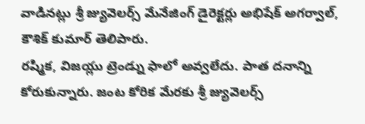వాడినట్లు శ్రీ జ్యువెలర్స్ మేనేజింగ్ డైరెక్టర్లు అభిషేక్ అగర్వాల్, కౌశిక్ కుమార్ తెలిపారు.
రష్మిక, విజయ్లు ట్రెండ్ను ఫాలో అవ్వలేదు. పాత దనాన్ని కోరుకున్నారు. జంట కోరిక మేరకు శ్రీ జ్యువెలర్స్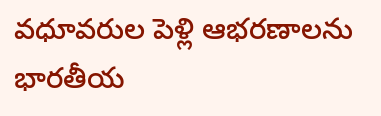వధూవరుల పెళ్లి ఆభరణాలను భారతీయ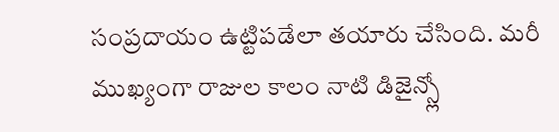సంప్రదాయం ఉట్టిపడేలా తయారు చేసింది. మరీ ముఖ్యంగా రాజుల కాలం నాటి డిజైన్స్లో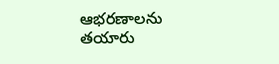ఆభరణాలను తయారు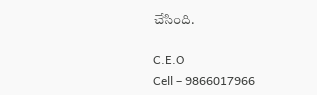చేసింది.

C.E.O
Cell – 9866017966